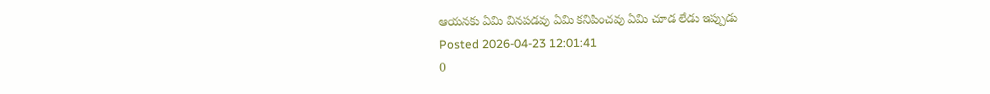ఆయనకు ఏమి వినపడవు ఏమి కనిపించవు ఏమి చూడ లేడు ఇప్పుడు
Posted 2026-04-23 12:01:41
0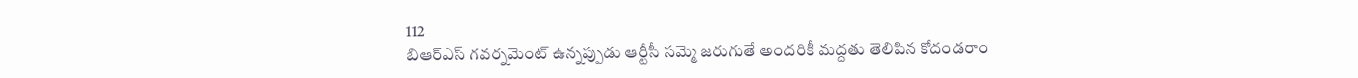112
బిఆర్ఎస్ గవర్నమెంట్ ఉన్నప్పుడు ఆర్టీసీ సమ్మె జరుగుతే అందరికీ మద్దతు తెలిపిన కోదండరాం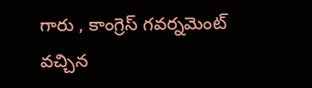గారు , కాంగ్రెస్ గవర్నమెంట్ వచ్చిన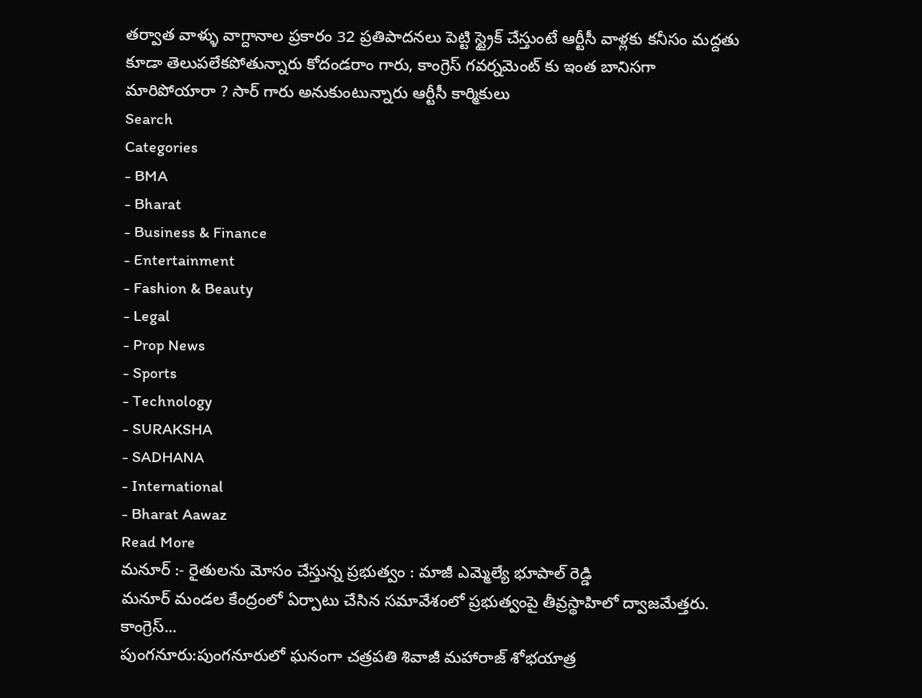తర్వాత వాళ్ళు వాగ్దానాల ప్రకారం 32 ప్రతిపాదనలు పెట్టి స్ట్రైక్ చేస్తుంటే ఆర్టీసీ వాళ్లకు కనీసం మద్దతు కూడా తెలుపలేకపోతున్నారు కోదండరాం గారు, కాంగ్రెస్ గవర్నమెంట్ కు ఇంత బానిసగా మారిపోయారా ? సార్ గారు అనుకుంటున్నారు ఆర్టీసీ కార్మికులు
Search
Categories
- BMA
- Bharat
- Business & Finance
- Entertainment
- Fashion & Beauty
- Legal
- Prop News
- Sports
- Technology
- SURAKSHA
- SADHANA
- International
- Bharat Aawaz
Read More
మనూర్ :- రైతులను మోసం చేస్తున్న ప్రభుత్వం : మాజీ ఎమ్మెల్యే భూపాల్ రెడ్డి
మనూర్ మండల కేంద్రంలో ఏర్పాటు చేసిన సమావేశంలో ప్రభుత్వంపై తీవ్రస్థాహిలో ద్వాజమేత్తరు. కాంగ్రెస్...
పుంగనూరు:పుంగనూరులో ఘనంగా చత్రపతి శివాజీ మహారాజ్ శోభయాత్ర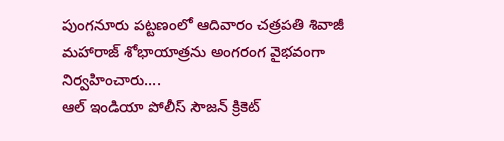పుంగనూరు పట్టణంలో ఆదివారం చత్రపతి శివాజీ మహారాజ్ శోభాయాత్రను అంగరంగ వైభవంగా నిర్వహించారు....
ఆల్ ఇండియా పోలీస్ సౌజన్ క్రికెట్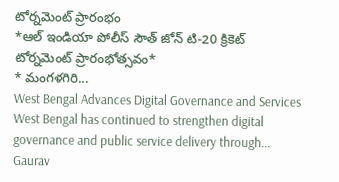టోర్నమెంట్ ప్రారంభం
*ఆల్ ఇండియా పోలీస్ సౌత్ జోన్ టి-20 క్రికెట్ టోర్నమెంట్ ప్రారంభోత్సవం*
* మంగళగిరి...
West Bengal Advances Digital Governance and Services
West Bengal has continued to strengthen digital governance and public service delivery through...
Gaurav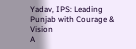Yadav, IPS: Leading Punjab with Courage & Vision
A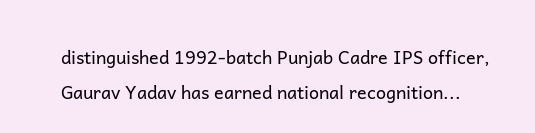distinguished 1992-batch Punjab Cadre IPS officer, Gaurav Yadav has earned national recognition...